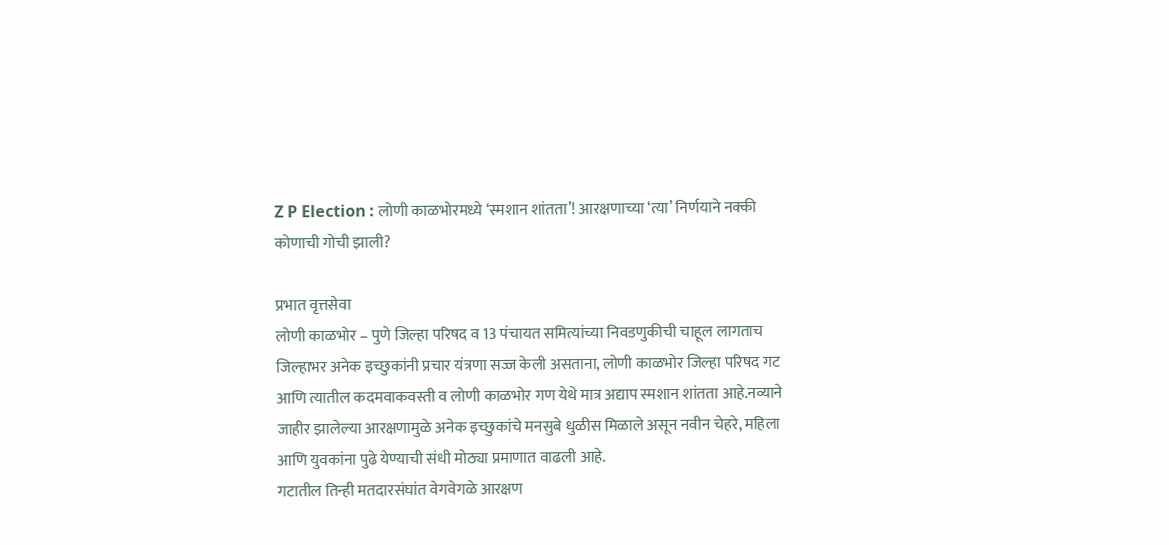Z P Election : लोणी काळभोरमध्ये ‘स्मशान शांतता’! आरक्षणाच्या ‘त्या’ निर्णयाने नक्की कोणाची गोची झाली?

प्रभात वृत्तसेवा
लोणी काळभोर – पुणे जिल्हा परिषद व 13 पंचायत समित्यांच्या निवडणुकीची चाहूल लागताच जिल्हाभर अनेक इच्छुकांनी प्रचार यंत्रणा सज्ज केली असताना, लोणी काळभोर जिल्हा परिषद गट आणि त्यातील कदमवाकवस्ती व लोणी काळभोर गण येथे मात्र अद्याप स्मशान शांतता आहे.नव्याने जाहीर झालेल्या आरक्षणामुळे अनेक इच्छुकांचे मनसुबे धुळीस मिळाले असून नवीन चेहरे, महिला आणि युवकांना पुढे येण्याची संधी मोठ्या प्रमाणात वाढली आहे.
गटातील तिन्ही मतदारसंघांत वेगवेगळे आरक्षण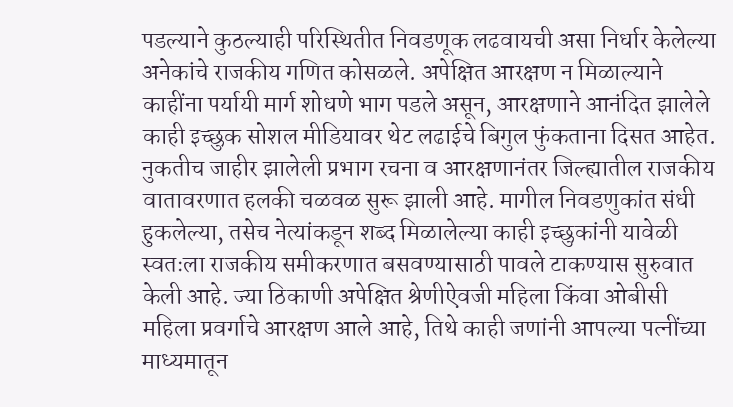पडल्याने कुठल्याही परिस्थितीत निवडणूक लढवायची असा निर्धार केलेल्या अनेकांचे राजकीय गणित कोसळले. अपेक्षित आरक्षण न मिळाल्याने काहींना पर्यायी मार्ग शोधणे भाग पडले असून, आरक्षणाने आनंदित झालेले काही इच्छुक सोशल मीडियावर थेट लढाईचे बिगुल फुंकताना दिसत आहेत.
नुकतीच जाहीर झालेली प्रभाग रचना व आरक्षणानंतर जिल्ह्यातील राजकीय वातावरणात हलकी चळवळ सुरू झाली आहे. मागील निवडणुकांत संधी हुकलेल्या, तसेच नेत्यांकडून शब्द मिळालेल्या काही इच्छुकांनी यावेळी स्वतःला राजकीय समीकरणात बसवण्यासाठी पावले टाकण्यास सुरुवात केली आहे. ज्या ठिकाणी अपेक्षित श्रेणीऐवजी महिला किंवा ओबीसी महिला प्रवर्गाचे आरक्षण आले आहे, तिथे काही जणांनी आपल्या पत्नींच्या माध्यमातून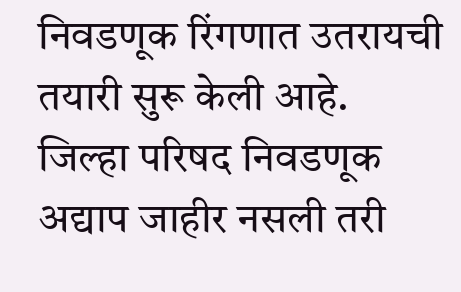निवडणूक रिंगणात उतरायची तयारी सुरू केली आहे.
जिल्हा परिषद निवडणूक अद्याप जाहीर नसली तरी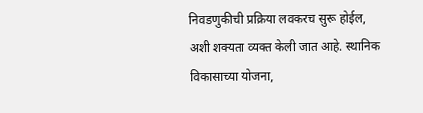निवडणुकीची प्रक्रिया लवकरच सुरू होईल, अशी शक्यता व्यक्त केली जात आहे. स्थानिक विकासाच्या योजना,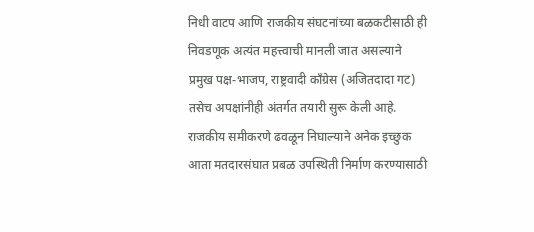निधी वाटप आणि राजकीय संघटनांच्या बळकटीसाठी ही निवडणूक अत्यंत महत्त्वाची मानली जात असल्याने प्रमुख पक्ष-भाजप, राष्ट्रवादी काँग्रेस (अजितदादा गट) तसेच अपक्षांनीही अंतर्गत तयारी सुरू केली आहे.
राजकीय समीकरणे ढवळून निघाल्याने अनेक इच्छुक आता मतदारसंघात प्रबळ उपस्थिती निर्माण करण्यासाठी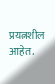प्रयत्नशील आहेत.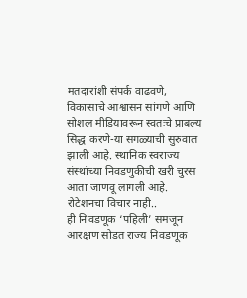मतदारांशी संपर्क वाढवणे, विकासाचे आश्वासन सांगणे आणि सोशल मीडियावरून स्वतःचे प्राबल्य सिद्ध करणे-या सगळ्याची सुरुवात झाली आहे. स्थानिक स्वराज्य संस्थांच्या निवडणुकीची खरी चुरस आता जाणवू लागली आहे.
रोटेशनचा विचार नाही..
ही निवडणूक ‘पहिली’ समजून आरक्षण सोडत राज्य निवडणूक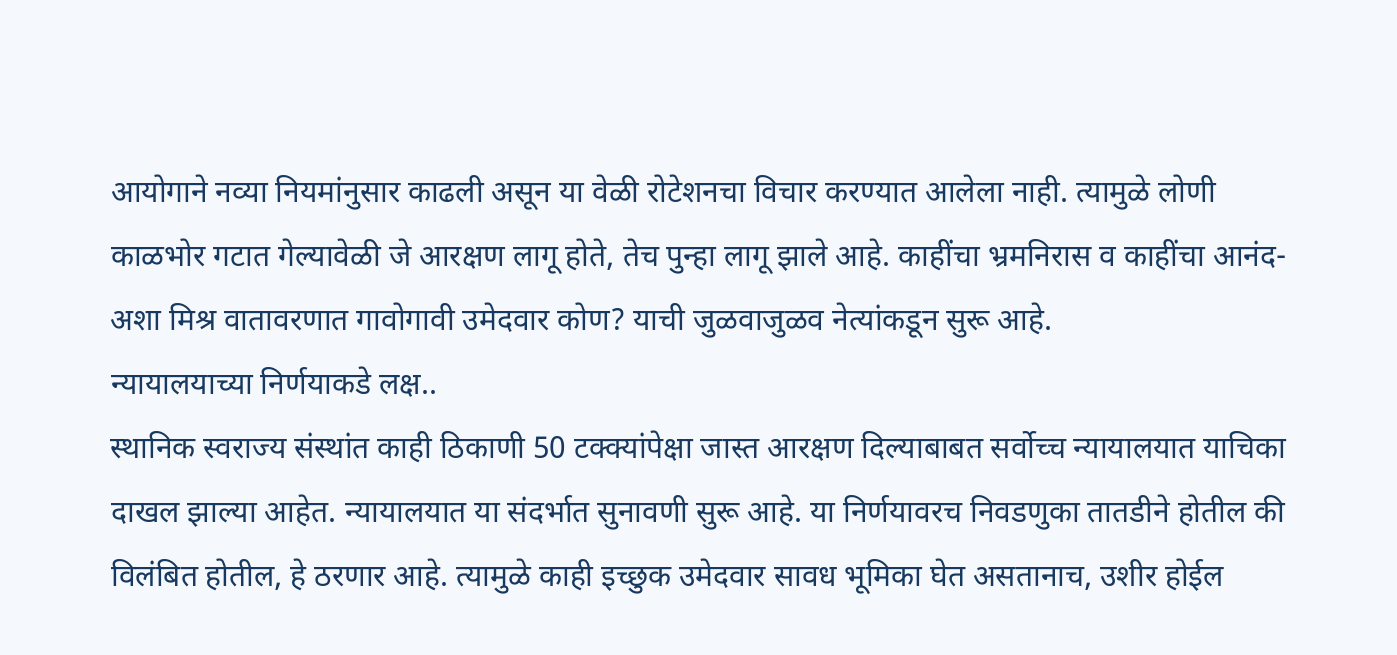आयोगाने नव्या नियमांनुसार काढली असून या वेळी रोटेशनचा विचार करण्यात आलेला नाही. त्यामुळे लोणी काळभोर गटात गेल्यावेळी जे आरक्षण लागू होते, तेच पुन्हा लागू झाले आहे. काहींचा भ्रमनिरास व काहींचा आनंद-अशा मिश्र वातावरणात गावोगावी उमेदवार कोण? याची जुळवाजुळव नेत्यांकडून सुरू आहे.
न्यायालयाच्या निर्णयाकडे लक्ष..
स्थानिक स्वराज्य संस्थांत काही ठिकाणी 50 टक्क्यांपेक्षा जास्त आरक्षण दिल्याबाबत सर्वोच्च न्यायालयात याचिका दाखल झाल्या आहेत. न्यायालयात या संदर्भात सुनावणी सुरू आहे. या निर्णयावरच निवडणुका तातडीने होतील की विलंबित होतील, हे ठरणार आहे. त्यामुळे काही इच्छुक उमेदवार सावध भूमिका घेत असतानाच, उशीर होईल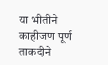या भीतीने काहीजण पूर्ण ताकदीने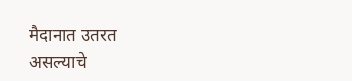मैदानात उतरत असल्याचे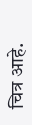चित्र आहे.